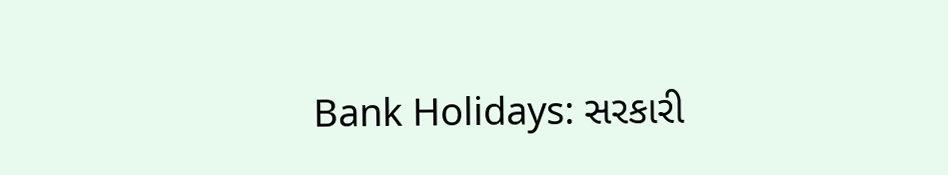Bank Holidays: સરકારી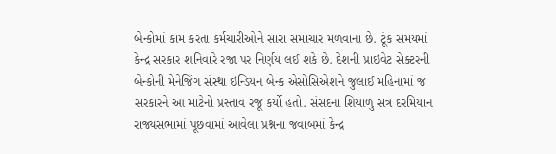બેન્કોમાં કામ કરતા કર્મચારીઓને સારા સમાચાર મળવાના છે. ટૂંક સમયમાં કેન્દ્ર સરકાર શનિવારે રજા પર નિર્ણય લઈ શકે છે. દેશની પ્રાઇવેટ સેક્ટરની બેન્કોની મેનેજિંગ સંસ્થા ઇન્ડિયન બેન્ક એસોસિએશને જુલાઈ મહિનામાં જ સરકારને આ માટેનો પ્રસ્તાવ રજૂ કર્યો હતો. સંસદના શિયાળુ સત્ર દરમિયાન રાજ્યસભામાં પૂછવામાં આવેલા પ્રશ્નના જવાબમાં કેન્દ્ર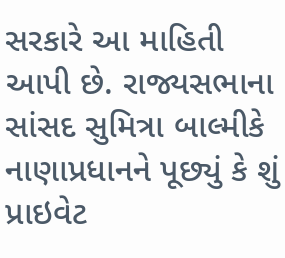સરકારે આ માહિતી આપી છે. રાજ્યસભાના સાંસદ સુમિત્રા બાલ્મીકે નાણાપ્રધાનને પૂછ્યું કે શું પ્રાઇવેટ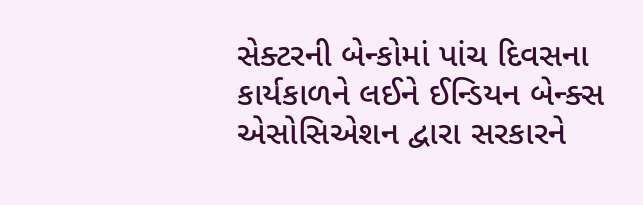સેક્ટરની બેન્કોમાં પાંચ દિવસના કાર્યકાળને લઈને ઈન્ડિયન બેન્ક્સ એસોસિએશન દ્વારા સરકારને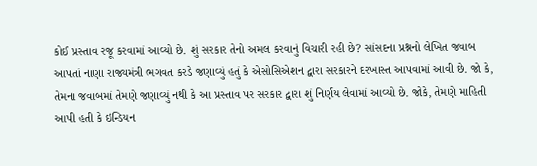કોઈ પ્રસ્તાવ રજૂ કરવામાં આવ્યો છે. શું સરકાર તેનો અમલ કરવાનું વિચારી રહી છે? સાંસદના પ્રશ્નનો લેખિત જવાબ આપતાં નાણા રાજ્યમંત્રી ભગવત કરડે જણાવ્યું હતું કે એસોસિએશન દ્વારા સરકારને દરખાસ્ત આપવામાં આવી છે. જો કે, તેમના જવાબમાં તેમણે જણાવ્યું નથી કે આ પ્રસ્તાવ પર સરકાર દ્વારા શું નિર્ણય લેવામાં આવ્યો છે. જોકે, તેમણે માહિતી આપી હતી કે ઇન્ડિયન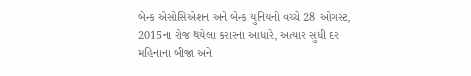બેન્ક એસોસિએશન અને બેન્ક યુનિયનો વચ્ચે 28 ઓગસ્ટ, 2015ના રોજ થયેલા કરારના આધારે, અત્યાર સુધી દર મહિનાના બીજા અને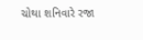ચોથા શનિવારે રજા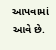આપવામાં આવે છે.